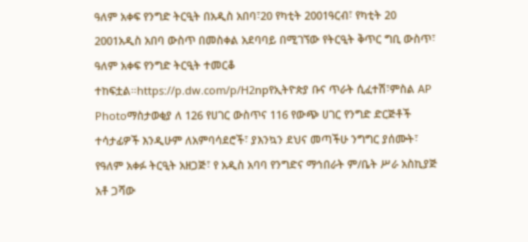ዓለም አቀፍ የንግድ ትርዒት በአዲስ አበባ፣20 የካቲት 2001ዓርብ፣ የካቲት 20 2001አዲስ አበባ ውስጥ በመስቀል አደባባይ በሚገኘው የትርዒት ቅጥር ግቢ ውስጥ፣ ዓለም አቀፍ የንግድ ትርዒት ተመርቆ ተከፍቷል።https://p.dw.com/p/H2npየኢትዮጵያ ቡና ጥራት ሲፈተሽ፣ምስል AP Photoማስታወቂያ ለ 126 የሀገር ውስጥና 116 የውጭ ሀገር የንግድ ድርጅቶች ተሳታፊዎች እንዲሁም ለአምባሳደሮች፣ ያእንኳን ደህና መጣችሁ ንግግር ያሰሙት፣ የዓለም አቀፉ ትርዒት አዘጋጅ፣ የ አዲስ አባባ የንግድና ማኅበራት ም/ቤት ሥራ አስኪያጅ አቶ ጋሻው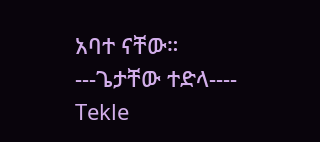አባተ ናቸው። ---ጌታቸው ተድላ---- Tekle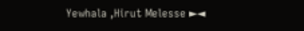Yewhala ,Hirut Melesse ►◄